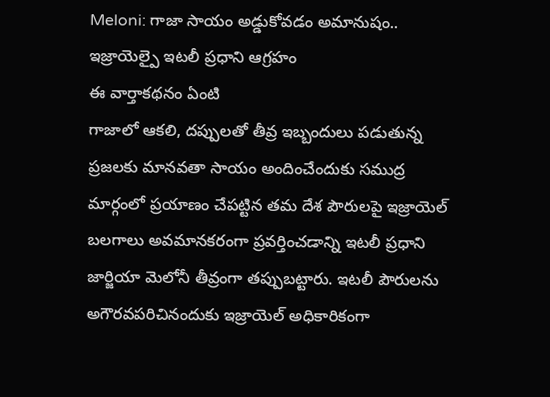Meloni: గాజా సాయం అడ్డుకోవడం అమానుషం.. ఇజ్రాయెల్పై ఇటలీ ప్రధాని ఆగ్రహం
ఈ వార్తాకథనం ఏంటి
గాజాలో ఆకలి, దప్పులతో తీవ్ర ఇబ్బందులు పడుతున్న ప్రజలకు మానవతా సాయం అందించేందుకు సముద్ర మార్గంలో ప్రయాణం చేపట్టిన తమ దేశ పౌరులపై ఇజ్రాయెల్ బలగాలు అవమానకరంగా ప్రవర్తించడాన్ని ఇటలీ ప్రధాని జార్జియా మెలోనీ తీవ్రంగా తప్పుబట్టారు. ఇటలీ పౌరులను అగౌరవపరిచినందుకు ఇజ్రాయెల్ అధికారికంగా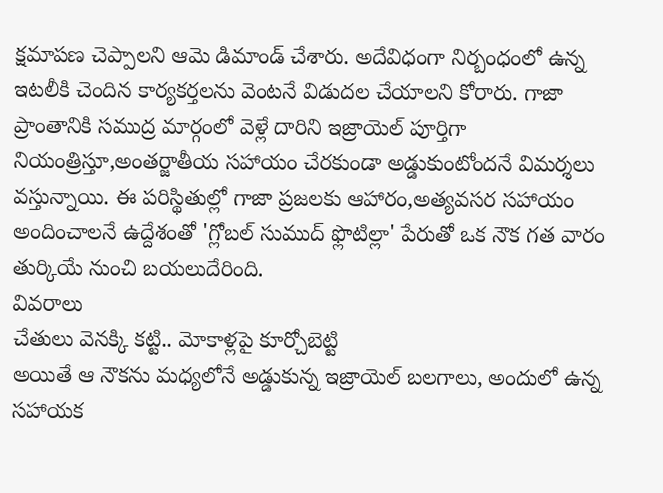క్షమాపణ చెప్పాలని ఆమె డిమాండ్ చేశారు. అదేవిధంగా నిర్బంధంలో ఉన్న ఇటలీకి చెందిన కార్యకర్తలను వెంటనే విడుదల చేయాలని కోరారు. గాజా ప్రాంతానికి సముద్ర మార్గంలో వెళ్లే దారిని ఇజ్రాయెల్ పూర్తిగా నియంత్రిస్తూ,అంతర్జాతీయ సహాయం చేరకుండా అడ్డుకుంటోందనే విమర్శలు వస్తున్నాయి. ఈ పరిస్థితుల్లో గాజా ప్రజలకు ఆహారం,అత్యవసర సహాయం అందించాలనే ఉద్దేశంతో 'గ్లోబల్ సుముద్ ఫ్లొటిల్లా' పేరుతో ఒక నౌక గత వారం తుర్కియే నుంచి బయలుదేరింది.
వివరాలు
చేతులు వెనక్కి కట్టి.. మోకాళ్లపై కూర్చోబెట్టి
అయితే ఆ నౌకను మధ్యలోనే అడ్డుకున్న ఇజ్రాయెల్ బలగాలు, అందులో ఉన్న సహాయక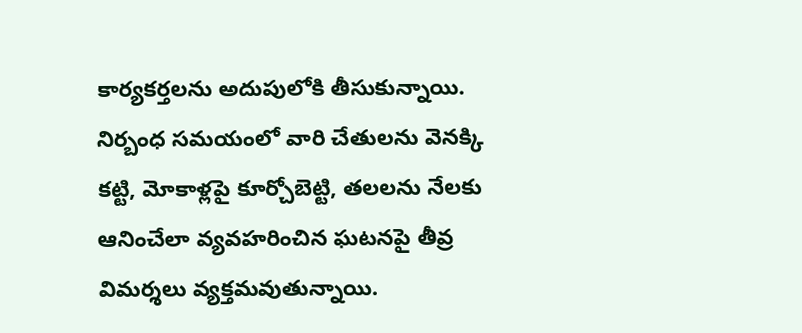కార్యకర్తలను అదుపులోకి తీసుకున్నాయి. నిర్బంధ సమయంలో వారి చేతులను వెనక్కి కట్టి, మోకాళ్లపై కూర్చోబెట్టి, తలలను నేలకు ఆనించేలా వ్యవహరించిన ఘటనపై తీవ్ర విమర్శలు వ్యక్తమవుతున్నాయి.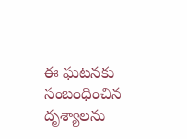ఈ ఘటనకు సంబంధించిన దృశ్యాలను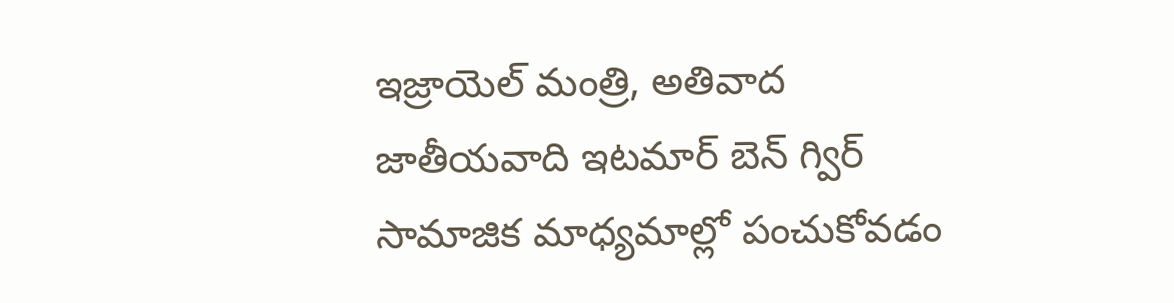ఇజ్రాయెల్ మంత్రి, అతివాద జాతీయవాది ఇటమార్ బెన్ గ్విర్ సామాజిక మాధ్యమాల్లో పంచుకోవడం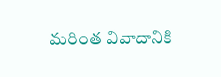మరింత వివాదానికి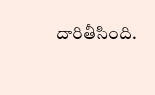దారితీసింది.